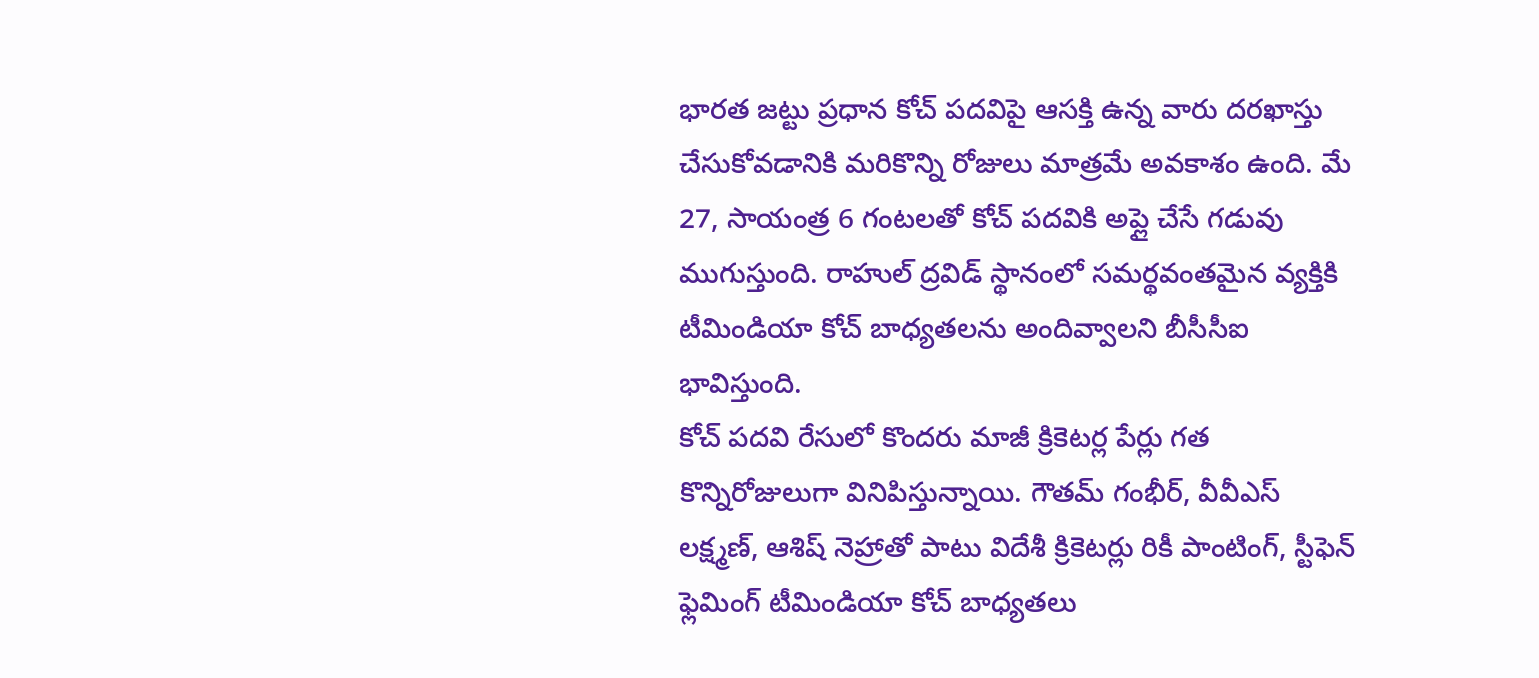భారత జట్టు ప్రధాన కోచ్ పదవిపై ఆసక్తి ఉన్న వారు దరఖాస్తు చేసుకోవడానికి మరికొన్ని రోజులు మాత్రమే అవకాశం ఉంది. మే 27, సాయంత్ర 6 గంటలతో కోచ్ పదవికి అప్లై చేసే గడువు ముగుస్తుంది. రాహుల్ ద్రవిడ్ స్థానంలో సమర్థవంతమైన వ్యక్తికి టీమిండియా కోచ్ బాధ్యతలను అందివ్వాలని బీసీసీఐ భావిస్తుంది.
కోచ్ పదవి రేసులో కొందరు మాజీ క్రికెటర్ల పేర్లు గత కొన్నిరోజులుగా వినిపిస్తున్నాయి. గౌతమ్ గంభీర్, వీవీఎస్ లక్ష్మణ్, ఆశిష్ నెహ్రాతో పాటు విదేశీ క్రికెటర్లు రికీ పాంటింగ్, స్టీఫెన్ ఫ్లెమింగ్ టీమిండియా కోచ్ బాధ్యతలు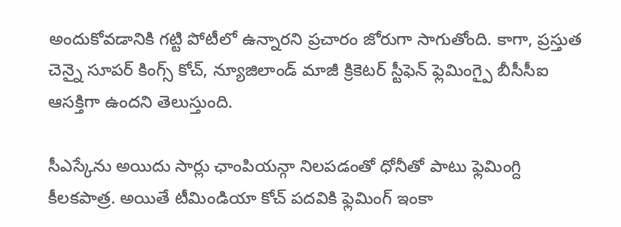అందుకోవడానికి గట్టి పోటీలో ఉన్నారని ప్రచారం జోరుగా సాగుతోంది. కాగా, ప్రస్తుత చెన్నై సూపర్ కింగ్స్ కోచ్, న్యూజిలాండ్ మాజీ క్రికెటర్ స్టీఫెన్ ఫ్లెమింగ్పై బీసీసీఐ ఆసక్తిగా ఉందని తెలుస్తుంది.

సీఎస్కేను అయిదు సార్లు ఛాంపియన్గా నిలపడంతో ధోనీతో పాటు ఫ్లెమింగ్ది కీలకపాత్ర. అయితే టీమిండియా కోచ్ పదవికి ఫ్లెమింగ్ ఇంకా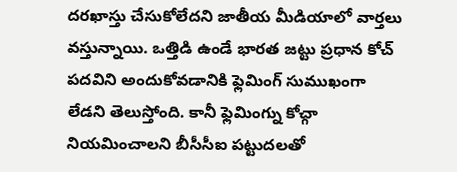దరఖాస్తు చేసుకోలేదని జాతీయ మీడియాలో వార్తలు వస్తున్నాయి. ఒత్తిడి ఉండే భారత జట్టు ప్రధాన కోచ్ పదవిని అందుకోవడానికి ఫ్లెమింగ్ సుముఖంగా లేడని తెలుస్తోంది. కానీ ఫ్లెమింగ్ను కోచ్గా నియమించాలని బీసీసీఐ పట్టుదలతో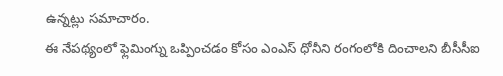ఉన్నట్లు సమాచారం.
ఈ నేపథ్యంలో ఫ్లెమింగ్ను ఒప్పించడం కోసం ఎంఎస్ ధోనీని రంగంలోకి దించాలని బీసీసీఐ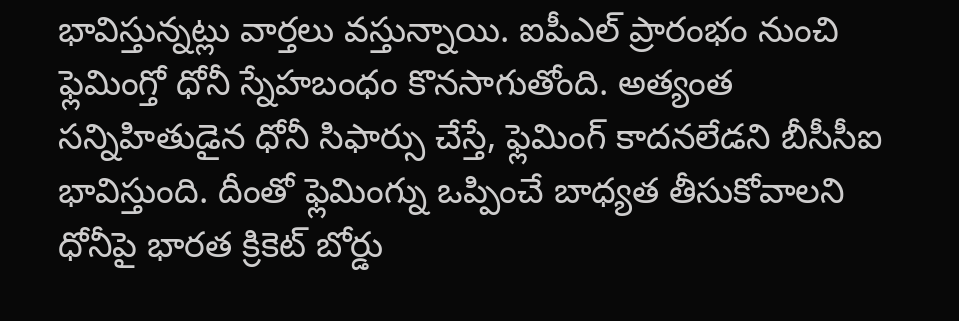భావిస్తున్నట్లు వార్తలు వస్తున్నాయి. ఐపీఎల్ ప్రారంభం నుంచి ఫ్లెమింగ్తో ధోనీ స్నేహబంధం కొనసాగుతోంది. అత్యంత సన్నిహితుడైన ధోనీ సిఫార్సు చేస్తే, ఫ్లెమింగ్ కాదనలేడని బీసీసీఐ భావిస్తుంది. దీంతో ఫ్లెమింగ్ను ఒప్పించే బాధ్యత తీసుకోవాలని ధోనీపై భారత క్రికెట్ బోర్డు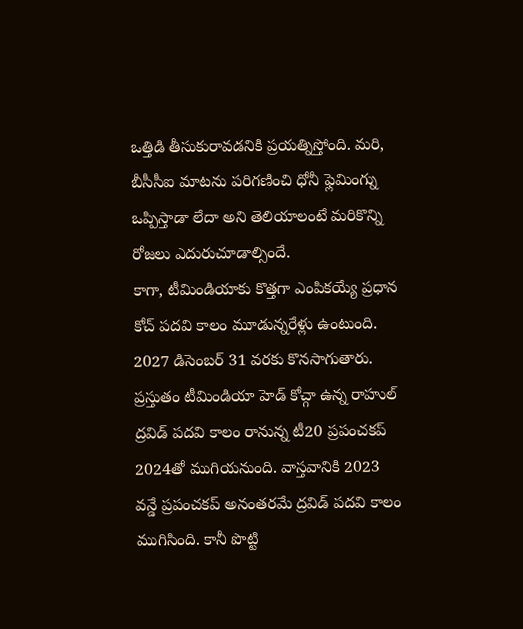ఒత్తిడి తీసుకురావడనికి ప్రయత్నిస్తోంది. మరి, బీసీసీఐ మాటను పరిగణించి ధోనీ ఫ్లెమింగ్ను ఒప్పిస్తాడా లేదా అని తెలియాలంటే మరికొన్ని రోజలు ఎదురుచూడాల్సిందే.
కాగా, టీమిండియాకు కొత్తగా ఎంపికయ్యే ప్రధాన కోచ్ పదవి కాలం మూడున్నరేళ్లు ఉంటుంది. 2027 డిసెంబర్ 31 వరకు కొనసాగుతారు. ప్రస్తుతం టీమిండియా హెడ్ కోచ్గా ఉన్న రాహుల్ ద్రవిడ్ పదవి కాలం రానున్న టీ20 ప్రపంచకప్ 2024తో ముగియనుంది. వాస్తవానికి 2023 వన్డే ప్రపంచకప్ అనంతరమే ద్రవిడ్ పదవి కాలం ముగిసింది. కానీ పొట్టి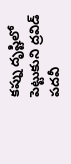కప్ను దృష్టిలో పెట్టుకుని ద్రవిడ్ పదవీ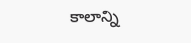కాలాన్ని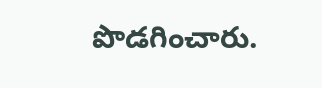పొడగించారు.